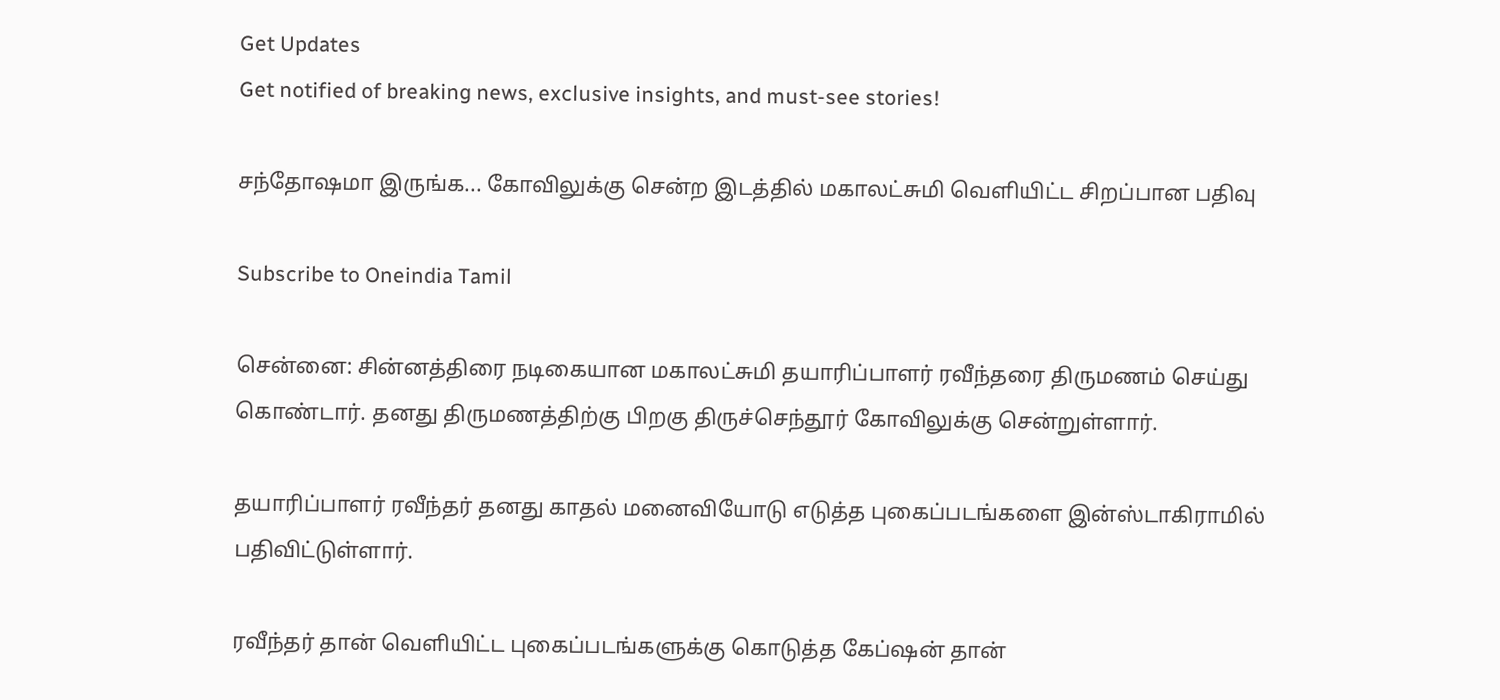Get Updates
Get notified of breaking news, exclusive insights, and must-see stories!

சந்தோஷமா இருங்க... கோவிலுக்கு சென்ற இடத்தில் மகாலட்சுமி வெளியிட்ட சிறப்பான பதிவு

Subscribe to Oneindia Tamil

சென்னை: சின்னத்திரை நடிகையான மகாலட்சுமி தயாரிப்பாளர் ரவீந்தரை திருமணம் செய்து கொண்டார். தனது திருமணத்திற்கு பிறகு திருச்செந்தூர் கோவிலுக்கு சென்றுள்ளார்.

தயாரிப்பாளர் ரவீந்தர் தனது காதல் மனைவியோடு எடுத்த புகைப்படங்களை இன்ஸ்டாகிராமில் பதிவிட்டுள்ளார்.

ரவீந்தர் தான் வெளியிட்ட புகைப்படங்களுக்கு கொடுத்த கேப்ஷன் தான்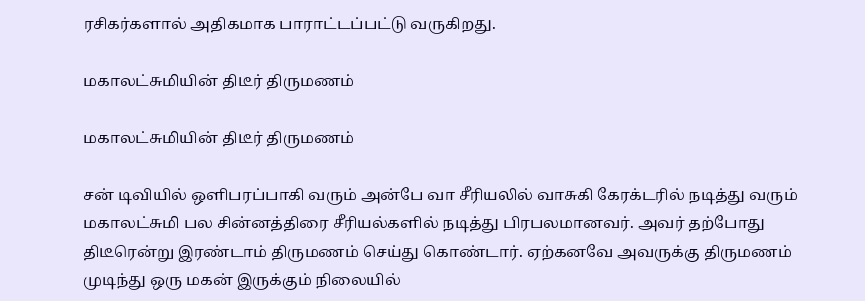ரசிகர்களால் அதிகமாக பாராட்டப்பட்டு வருகிறது.

மகாலட்சுமியின் திடீர் திருமணம்

மகாலட்சுமியின் திடீர் திருமணம்

சன் டிவியில் ஒளிபரப்பாகி வரும் அன்பே வா சீரியலில் வாசுகி கேரக்டரில் நடித்து வரும் மகாலட்சுமி பல சின்னத்திரை சீரியல்களில் நடித்து பிரபலமானவர். அவர் தற்போது திடீரென்று இரண்டாம் திருமணம் செய்து கொண்டார். ஏற்கனவே அவருக்கு திருமணம் முடிந்து ஒரு மகன் இருக்கும் நிலையில்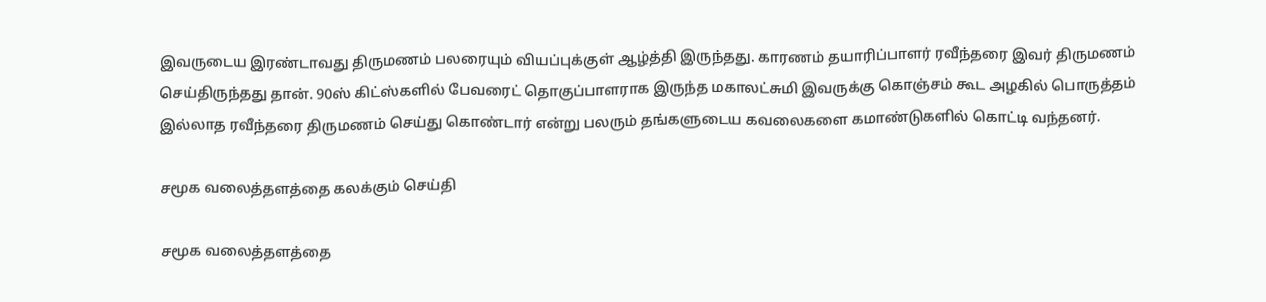இவருடைய இரண்டாவது திருமணம் பலரையும் வியப்புக்குள் ஆழ்த்தி இருந்தது. காரணம் தயாரிப்பாளர் ரவீந்தரை இவர் திருமணம் செய்திருந்தது தான். 90ஸ் கிட்ஸ்களில் பேவரைட் தொகுப்பாளராக இருந்த மகாலட்சுமி இவருக்கு கொஞ்சம் கூட அழகில் பொருத்தம் இல்லாத ரவீந்தரை திருமணம் செய்து கொண்டார் என்று பலரும் தங்களுடைய கவலைகளை கமாண்டுகளில் கொட்டி வந்தனர்.

சமூக வலைத்தளத்தை கலக்கும் செய்தி

சமூக வலைத்தளத்தை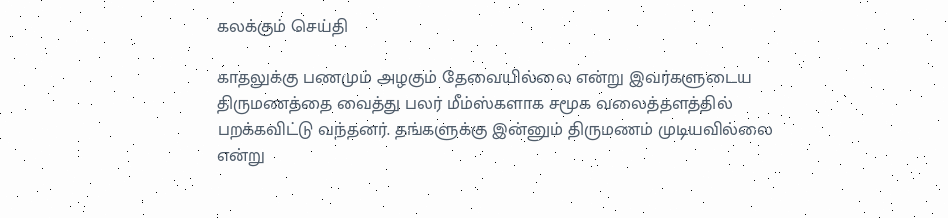கலக்கும் செய்தி

காதலுக்கு பணமும் அழகும் தேவையில்லை என்று இவர்களுடைய திருமணத்தை வைத்து பலர் மீம்ஸ்களாக சமூக வலைத்தளத்தில் பறக்கவிட்டு வந்தனர். தங்களுக்கு இன்னும் திருமணம் முடியவில்லை என்று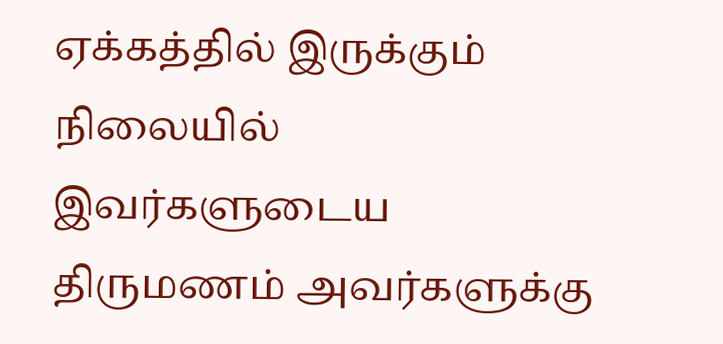ஏக்கத்தில் இருக்கும் நிலையில் இவர்களுடைய திருமணம் அவர்களுக்கு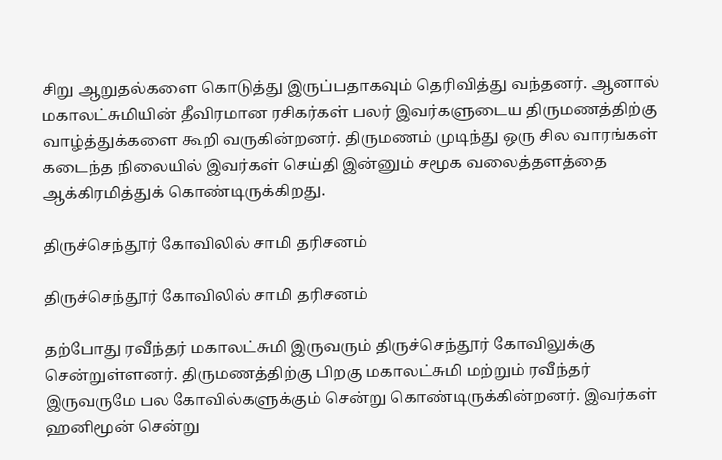சிறு ஆறுதல்களை கொடுத்து இருப்பதாகவும் தெரிவித்து வந்தனர். ஆனால் மகாலட்சுமியின் தீவிரமான ரசிகர்கள் பலர் இவர்களுடைய திருமணத்திற்கு வாழ்த்துக்களை கூறி வருகின்றனர். திருமணம் முடிந்து ஒரு சில வாரங்கள் கடைந்த நிலையில் இவர்கள் செய்தி இன்னும் சமூக வலைத்தளத்தை ஆக்கிரமித்துக் கொண்டிருக்கிறது.

திருச்செந்தூர் கோவிலில் சாமி தரிசனம்

திருச்செந்தூர் கோவிலில் சாமி தரிசனம்

தற்போது ரவீந்தர் மகாலட்சுமி இருவரும் திருச்செந்தூர் கோவிலுக்கு சென்றுள்ளனர். திருமணத்திற்கு பிறகு மகாலட்சுமி மற்றும் ரவீந்தர் இருவருமே பல கோவில்களுக்கும் சென்று கொண்டிருக்கின்றனர். இவர்கள் ஹனிமூன் சென்று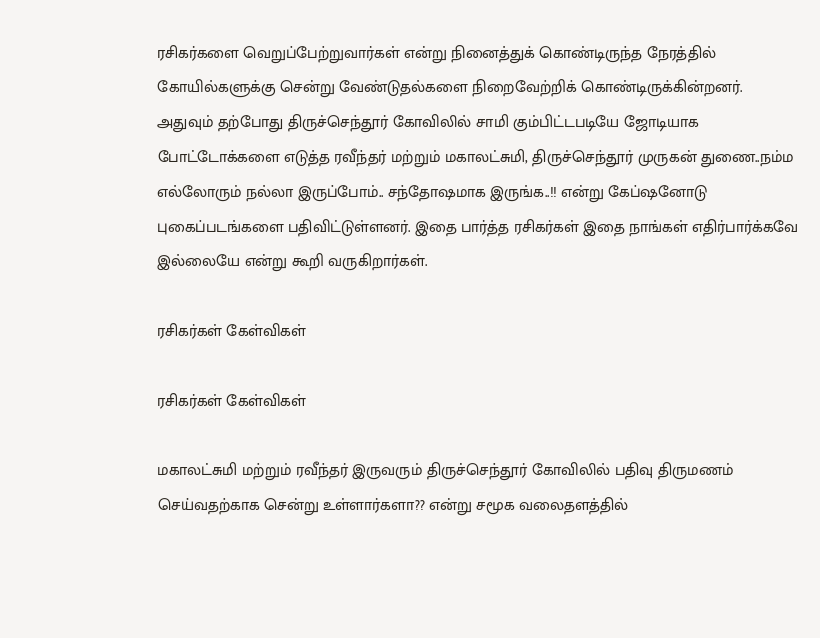ரசிகர்களை வெறுப்பேற்றுவார்கள் என்று நினைத்துக் கொண்டிருந்த நேரத்தில் கோயில்களுக்கு சென்று வேண்டுதல்களை நிறைவேற்றிக் கொண்டிருக்கின்றனர். அதுவும் தற்போது திருச்செந்தூர் கோவிலில் சாமி கும்பிட்டபடியே ஜோடியாக போட்டோக்களை எடுத்த ரவீந்தர் மற்றும் மகாலட்சுமி, திருச்செந்தூர் முருகன் துணை..நம்ம எல்லோரும் நல்லா இருப்போம்.. சந்தோஷமாக இருங்க..!! என்று கேப்ஷனோடு புகைப்படங்களை பதிவிட்டுள்ளனர். இதை பார்த்த ரசிகர்கள் இதை நாங்கள் எதிர்பார்க்கவே இல்லையே என்று கூறி வருகிறார்கள்.

ரசிகர்கள் கேள்விகள்

ரசிகர்கள் கேள்விகள்

மகாலட்சுமி மற்றும் ரவீந்தர் இருவரும் திருச்செந்தூர் கோவிலில் பதிவு திருமணம் செய்வதற்காக சென்று உள்ளார்களா?? என்று சமூக வலைதளத்தில்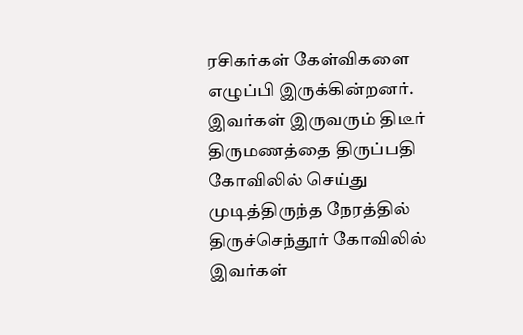ரசிகர்கள் கேள்விகளை எழுப்பி இருக்கின்றனர். இவர்கள் இருவரும் திடீர் திருமணத்தை திருப்பதி கோவிலில் செய்து முடித்திருந்த நேரத்தில் திருச்செந்தூர் கோவிலில் இவர்கள்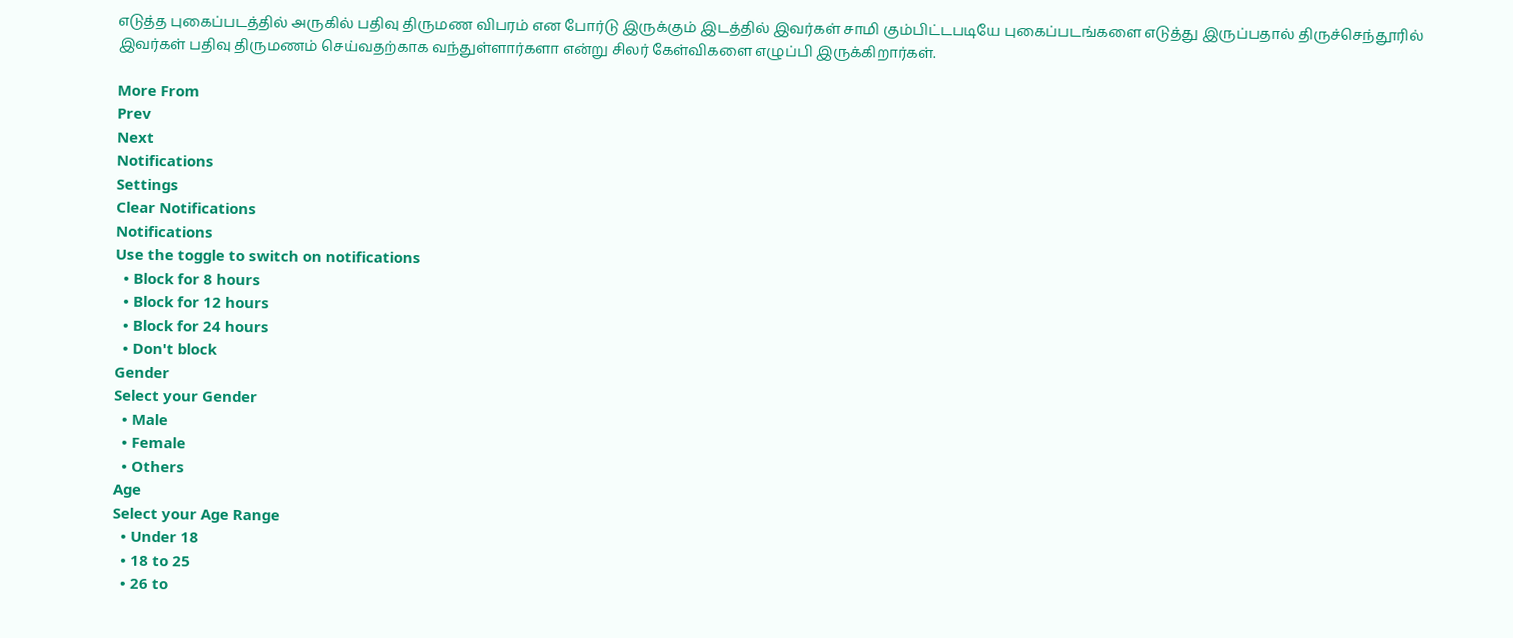எடுத்த புகைப்படத்தில் அருகில் பதிவு திருமண விபரம் என போர்டு இருக்கும் இடத்தில் இவர்கள் சாமி கும்பிட்டபடியே புகைப்படங்களை எடுத்து இருப்பதால் திருச்செந்தூரில் இவர்கள் பதிவு திருமணம் செய்வதற்காக வந்துள்ளார்களா என்று சிலர் கேள்விகளை எழுப்பி இருக்கிறார்கள்.

More From
Prev
Next
Notifications
Settings
Clear Notifications
Notifications
Use the toggle to switch on notifications
  • Block for 8 hours
  • Block for 12 hours
  • Block for 24 hours
  • Don't block
Gender
Select your Gender
  • Male
  • Female
  • Others
Age
Select your Age Range
  • Under 18
  • 18 to 25
  • 26 to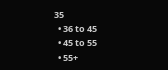35
  • 36 to 45
  • 45 to 55
  • 55+